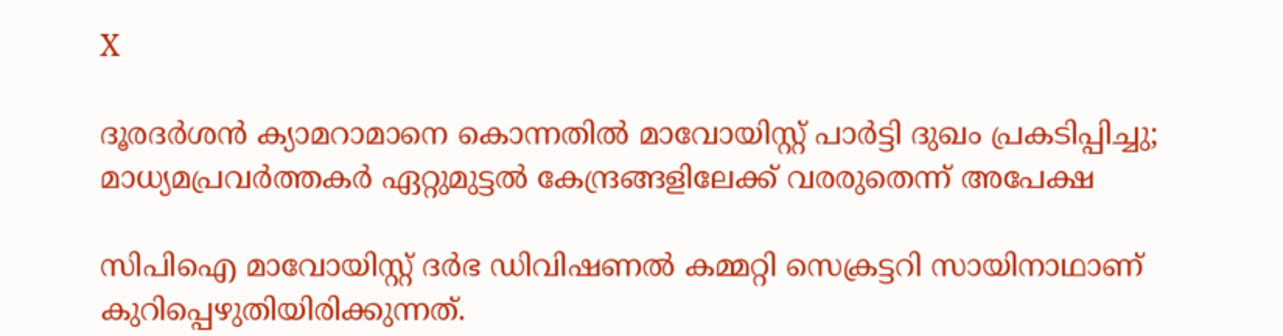X

ദൂരദർശൻ ക്യാമറാമാനെ കൊന്നതിൽ മാവോയിസ്റ്റ് പാർട്ടി ദുഖം പ്രകടിപ്പിച്ചു; മാധ്യമപ്രവർത്തകർ ഏറ്റുമുട്ടൽ കേന്ദ്രങ്ങളിലേക്ക് വരരുതെന്ന് അപേക്ഷ

സിപിഐ മാവോയിസ്റ്റ് ദർഭ ഡിവിഷണൽ കമ്മറ്റി സെക്രട്ടറി സായിനാഥാണ് കുറിപ്പെഴുതിയിരിക്കുന്നത്.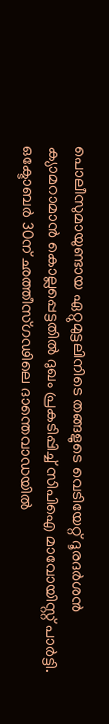പൊലീസുമായുണ്ടായ ഏറ്റുമുട്ടലിനിടെ തങ്ങളുടെ വെടിയേറ്റ് ദൂരദർശൻ ക്യാമറാമാൻ കൊല്ലപ്പെട്ടതിൽ ദുഖം പ്രകടിപ്പിച്ച് സിപിഐ മാവോയിസ്റ്റ് പാർട്ടി. ഒക്ടോബർ 30ന് ഛത്തീസ്ഗഢിലെ ദാന്തെവാഡയിൽ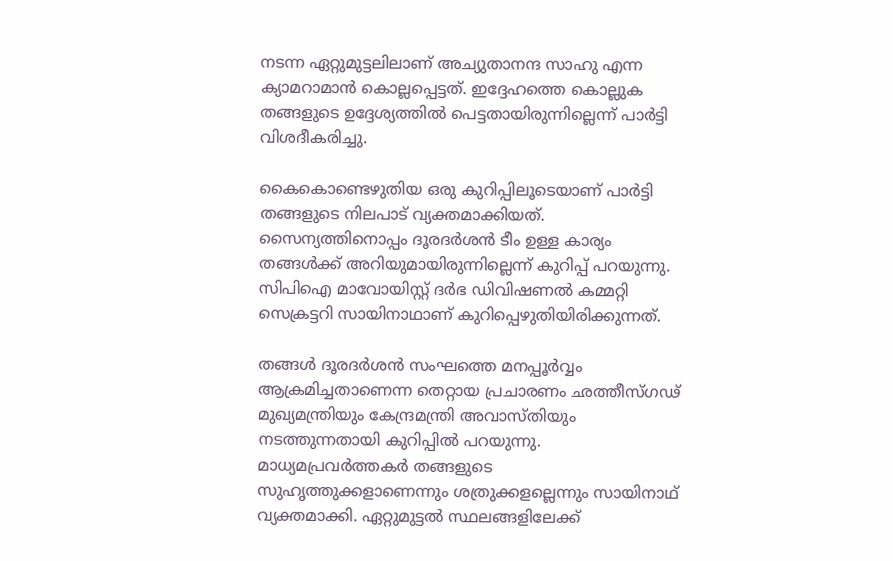നടന്ന ഏറ്റുമുട്ടലിലാണ് അച്യുതാനന്ദ സാഹു എന്ന ക്യാമറാമാൻ കൊല്ലപ്പെട്ടത്. ഇദ്ദേഹത്തെ കൊല്ലുക തങ്ങളുടെ ഉദ്ദേശ്യത്തിൽ പെട്ടതായിരുന്നില്ലെന്ന് പാർട്ടി വിശദീകരിച്ചു.

കൈകൊണ്ടെഴുതിയ ഒരു കുറിപ്പിലൂടെയാണ് പാർട്ടി തങ്ങളുടെ നിലപാട് വ്യക്തമാക്കിയത്. സൈന്യത്തിനൊപ്പം ദൂരദർശൻ ടീം ഉള്ള കാര്യം തങ്ങൾക്ക് അറിയുമായിരുന്നില്ലെന്ന് കുറിപ്പ് പറയുന്നു. സിപിഐ മാവോയിസ്റ്റ് ദർഭ ഡിവിഷണൽ കമ്മറ്റി സെക്രട്ടറി സായിനാഥാണ് കുറിപ്പെഴുതിയിരിക്കുന്നത്.

തങ്ങൾ ദൂരദർശൻ സംഘത്തെ മനപ്പൂർവ്വം ആക്രമിച്ചതാണെന്ന തെറ്റായ പ്രചാരണം ഛത്തീസ്ഗഢ് മുഖ്യമന്ത്രിയും കേന്ദ്രമന്ത്രി അവാസ്തിയും നടത്തുന്നതായി കുറിപ്പിൽ പറയുന്നു. മാധ്യമപ്രവര്‍ത്തകർ തങ്ങളുടെ സുഹൃത്തുക്കളാണെന്നും ശത്രുക്കളല്ലെന്നും സായിനാഥ് വ്യക്തമാക്കി. ഏറ്റുമുട്ടൽ സ്ഥലങ്ങളിലേക്ക്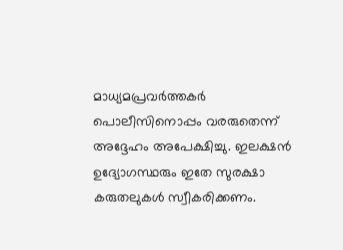മാധ്യമപ്രവർത്തകർ പൊലീസിനൊപ്പം വരരുതെന്ന് അദ്ദേഹം അപേക്ഷിച്ചു. ഇലക്ഷൻ ഉദ്യോഗസ്ഥരും ഇതേ സുരക്ഷാ കരുതലുകൾ സ്വീകരിക്കണം.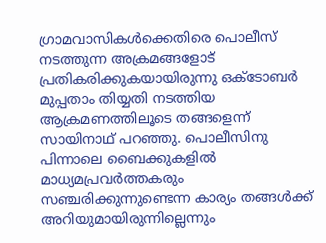ഗ്രാമവാസികള്‍ക്കെതിരെ പൊലീസ് നടത്തുന്ന അക്രമങ്ങളോട് പ്രതികരിക്കുകയായിരുന്നു ഒക്ടോബർ മുപ്പതാം തിയ്യതി നടത്തിയ ആക്രമണത്തിലൂടെ തങ്ങളെന്ന് സായിനാഥ് പറഞ്ഞു. പൊലീസിനു പിന്നാലെ ബൈക്കുകളിൽ മാധ്യമപ്രവർത്തകരും സഞ്ചരിക്കുന്നുണ്ടെന്ന കാര്യം തങ്ങൾക്ക് അറിയുമായിരുന്നില്ലെന്നും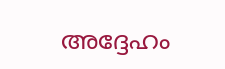അദ്ദേഹം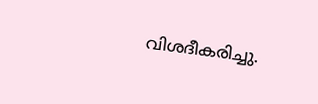വിശദീകരിച്ചു.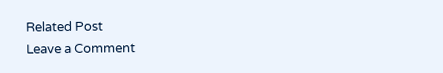Related Post
Leave a Comment